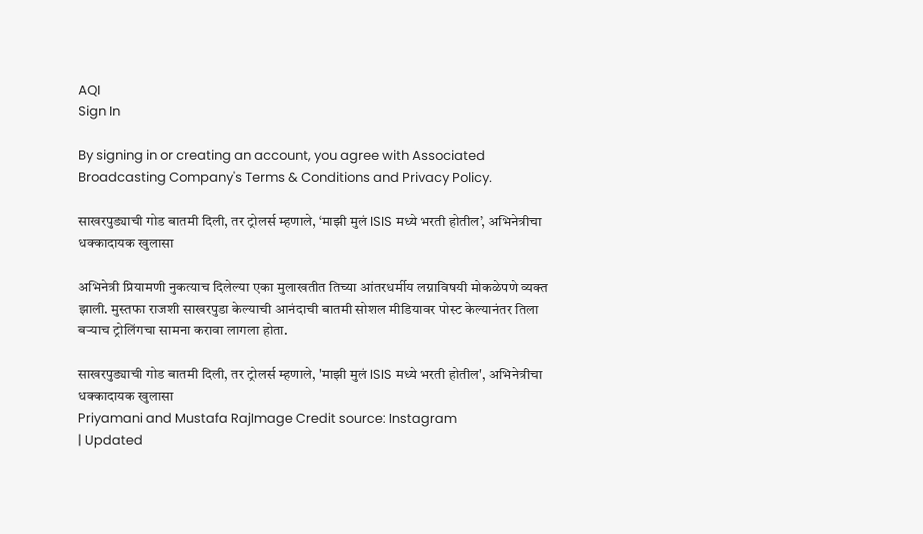AQI
Sign In

By signing in or creating an account, you agree with Associated Broadcasting Company's Terms & Conditions and Privacy Policy.

साखरपुड्याची गोड बातमी दिली, तर ट्रोलर्स म्हणाले, ‘माझी मुलं ISIS मध्ये भरती होतील’, अभिनेत्रीचा धक्कादायक खुलासा

अभिनेत्री प्रियामणी नुकत्याच दिलेल्या एका मुलाखतीत तिच्या आंतरधर्मीय लग्नाविषयी मोकळेपणे व्यक्त झाली. मुस्तफा राजशी साखरपुडा केल्याची आनंदाची बातमी सोशल मीडियावर पोस्ट केल्यानंतर तिला बऱ्याच ट्रोलिंगचा सामना करावा लागला होता.

साखरपुड्याची गोड बातमी दिली, तर ट्रोलर्स म्हणाले, 'माझी मुलं ISIS मध्ये भरती होतील', अभिनेत्रीचा धक्कादायक खुलासा
Priyamani and Mustafa RajImage Credit source: Instagram
| Updated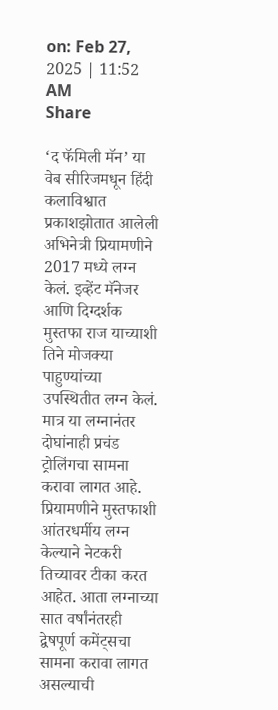on: Feb 27, 2025 | 11:52 AM
Share

‘द फॅमिली मॅन’ या वेब सीरिजमधून हिंदी कलाविश्वात प्रकाशझोतात आलेली अभिनेत्री प्रियामणीने 2017 मध्ये लग्न केलं. इव्हेंट मॅनेजर आणि दिग्दर्शक मुस्तफा राज याच्याशी तिने मोजक्या पाहुण्यांच्या उपस्थितीत लग्न केलं. मात्र या लग्नानंतर दोघांनाही प्रचंड ट्रोलिंगचा सामना करावा लागत आहे. प्रियामणीने मुस्तफाशी आंतरधर्मीय लग्न केल्याने नेटकरी तिच्यावर टीका करत आहेत. आता लग्नाच्या सात वर्षांनंतरही द्वेषपूर्ण कमेंट्सचा सामना करावा लागत असल्याची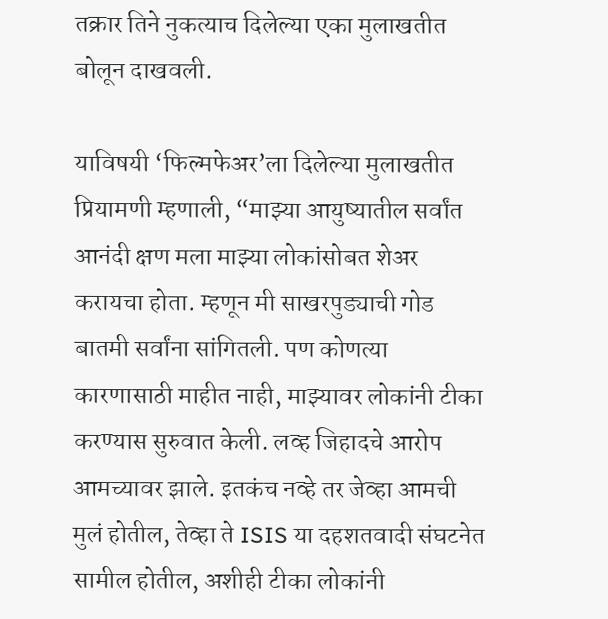तक्रार तिने नुकत्याच दिलेल्या एका मुलाखतीत बोलून दाखवली.

याविषयी ‘फिल्मफेअर’ला दिलेल्या मुलाखतीत प्रियामणी म्हणाली, “माझ्या आयुष्यातील सर्वांत आनंदी क्षण मला माझ्या लोकांसोबत शेअर करायचा होता. म्हणून मी साखरपुड्याची गोड बातमी सर्वांना सांगितली. पण कोणत्या कारणासाठी माहीत नाही, माझ्यावर लोकांनी टीका करण्यास सुरुवात केली. लव्ह जिहादचे आरोप आमच्यावर झाले. इतकंच नव्हे तर जेव्हा आमची मुलं होतील, तेव्हा ते ISIS या दहशतवादी संघटनेत सामील होतील, अशीही टीका लोकांनी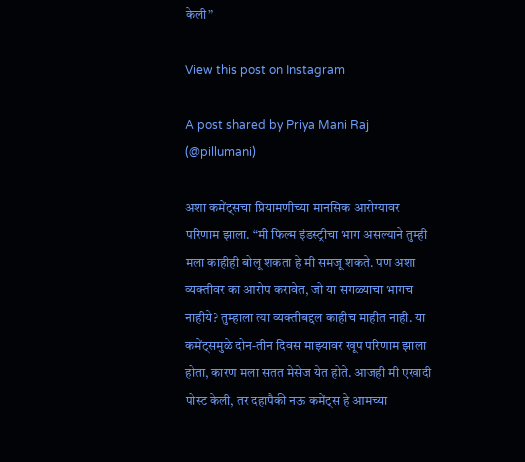केली”

View this post on Instagram

A post shared by Priya Mani Raj (@pillumani)

अशा कमेंट्सचा प्रियामणीच्या मानसिक आरोग्यावर परिणाम झाला. “मी फिल्म इंडस्ट्रीचा भाग असल्याने तुम्ही मला काहीही बोलू शकता हे मी समजू शकते. पण अशा व्यक्तीवर का आरोप करावेत, जो या सगळ्याचा भागच नाहीये? तुम्हाला त्या व्यक्तीबद्दल काहीच माहीत नाही. या कमेंट्समुळे दोन-तीन दिवस माझ्यावर खूप परिणाम झाला होता, कारण मला सतत मेसेज येत होते. आजही मी एखादी पोस्ट केली, तर दहापैकी नऊ कमेंट्स हे आमच्या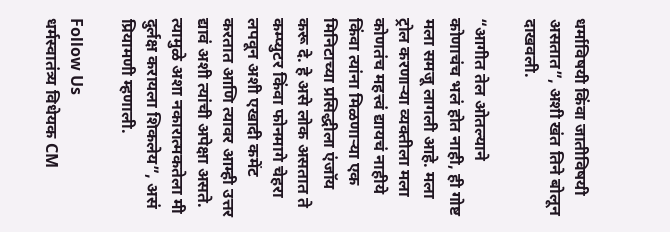धर्माविषयी किंवा जातीविषयी असतात”, अशी खंत तिने बोलून दाखवली.

“आगीत तेल ओतल्याने कोणाचंच भलं होत नाही, ही गोष्ट मला समजू लागली आहे. मला ट्रोल करणाऱ्या व्यक्तीला मला कोणतंच महत्त्वं द्यायचं नाहीये किंवा त्यांना मिळणाऱ्या एक मिनिटाच्या प्रसिद्धीला एंजॉय करू दे. हे असे लोक असतात ते कम्प्युटर किंवा फोनमागे चेहरा लपवून अशी एखादी कमेंट करतात आणि त्यावर आम्ही उत्तर द्यावं अशी त्यांची अपेक्षा असते. त्यामुळे अशा नकारात्मकतेला मी दुर्लक्ष करायला शिकलेय”, असं प्रियामणी म्हणाली.

Follow Us
धर्मस्वातंत्र्य विधेयक CM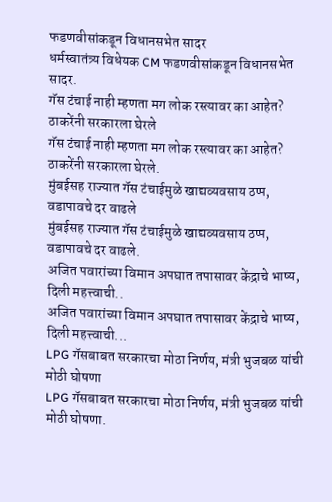फडणवीसांकडून विधानसभेत सादर
धर्मस्वातंत्र्य विधेयक CM फडणवीसांकडून विधानसभेत सादर.
गॅस टंचाई नाही म्हणता मग लोक रस्त्यावर का आहेत? ठाकरेंनी सरकारला घेरले
गॅस टंचाई नाही म्हणता मग लोक रस्त्यावर का आहेत? ठाकरेंनी सरकारला घेरले.
मुंबईसह राज्यात गॅस टंचाईमुळे खाद्यव्यवसाय ठप्प, वडापावचे दर वाढले
मुंबईसह राज्यात गॅस टंचाईमुळे खाद्यव्यवसाय ठप्प, वडापावचे दर वाढले.
अजित पवारांच्या विमान अपघात तपासावर केंद्राचे भाष्य, दिली महत्त्वाची..
अजित पवारांच्या विमान अपघात तपासावर केंद्राचे भाष्य, दिली महत्त्वाची...
LPG गॅसबाबत सरकारचा मोठा निर्णय, मंत्री भुजबळ यांची मोठी घोषणा
LPG गॅसबाबत सरकारचा मोठा निर्णय, मंत्री भुजबळ यांची मोठी घोषणा.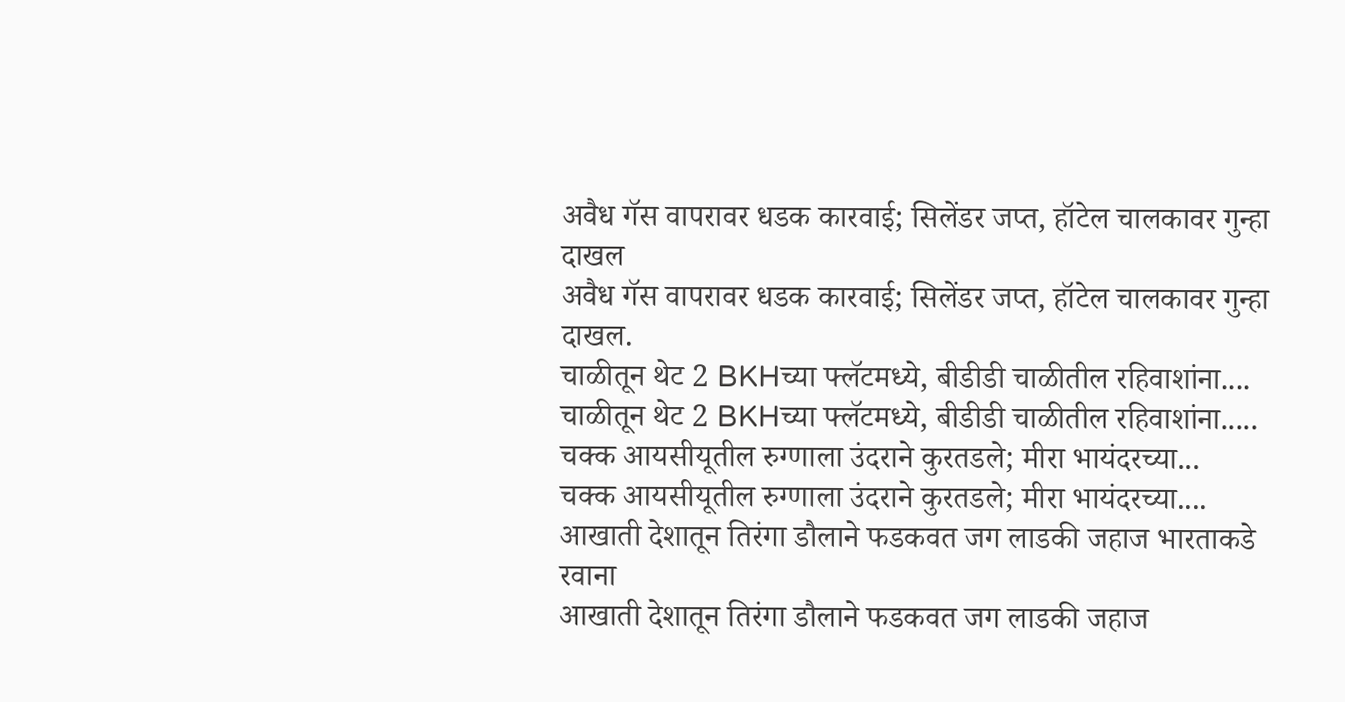अवैध गॅस वापरावर धडक कारवाई; सिलेंडर जप्त, हॉटेल चालकावर गुन्हा दाखल
अवैध गॅस वापरावर धडक कारवाई; सिलेंडर जप्त, हॉटेल चालकावर गुन्हा दाखल.
चाळीतून थेट 2 BKHच्या फ्लॅटमध्ये, बीडीडी चाळीतील रहिवाशांना....
चाळीतून थेट 2 BKHच्या फ्लॅटमध्ये, बीडीडी चाळीतील रहिवाशांना.....
चक्क आयसीयूतील रुग्णाला उंदराने कुरतडले; मीरा भायंदरच्या...
चक्क आयसीयूतील रुग्णाला उंदराने कुरतडले; मीरा भायंदरच्या....
आखाती देशातून तिरंगा डौलाने फडकवत जग लाडकी जहाज भारताकडे रवाना
आखाती देशातून तिरंगा डौलाने फडकवत जग लाडकी जहाज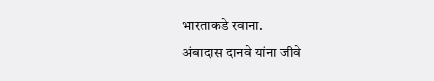भारताकडे रवाना.
अंबादास दानवे यांना जीवे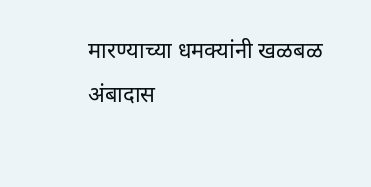मारण्याच्या धमक्यांनी खळबळ
अंबादास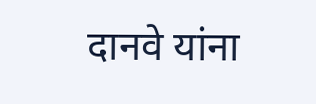दानवे यांना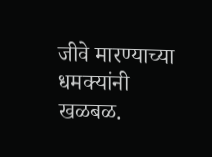जीवे मारण्याच्या धमक्यांनी खळबळ.